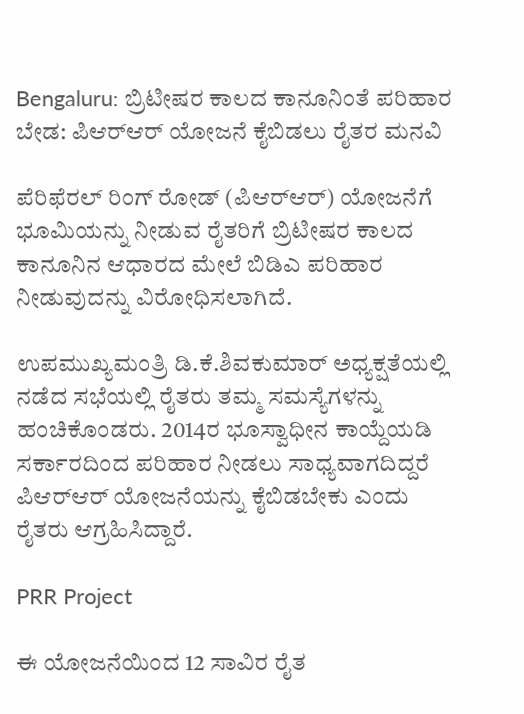Bengaluru: ಬ್ರಿಟೀಷರ ಕಾಲದ ಕಾನೂನಿಂತೆ ಪರಿಹಾರ ಬೇಡ: ಪಿಆರ್‌ಆರ್ ಯೋಜನೆ ಕೈಬಿಡಲು ರೈತರ ಮನವಿ

ಪೆರಿಫೆರಲ್ ರಿಂಗ್ ರೋಡ್ (ಪಿಆರ್‌ಆರ್) ಯೋಜನೆಗೆ ಭೂಮಿಯನ್ನು ನೀಡುವ ರೈತರಿಗೆ ಬ್ರಿಟೀಷರ ಕಾಲದ ಕಾನೂನಿನ ಆಧಾರದ ಮೇಲೆ ಬಿಡಿಎ ಪರಿಹಾರ ನೀಡುವುದನ್ನು ವಿರೋಧಿಸಲಾಗಿದೆ.

ಉಪಮುಖ್ಯಮಂತ್ರಿ ಡಿ.ಕೆ.ಶಿವಕುಮಾರ್ ಅಧ್ಯಕ್ಷತೆಯಲ್ಲಿ ನಡೆದ ಸಭೆಯಲ್ಲಿ ರೈತರು ತಮ್ಮ ಸಮಸ್ಯೆಗಳನ್ನು ಹಂಚಿಕೊಂಡರು. 2014ರ ಭೂಸ್ವಾಧೀನ ಕಾಯ್ದೆಯಡಿ ಸರ್ಕಾರದಿಂದ ಪರಿಹಾರ ನೀಡಲು ಸಾಧ್ಯವಾಗದಿದ್ದರೆ ಪಿಆರ್‌ಆರ್ ಯೋಜನೆಯನ್ನು ಕೈಬಿಡಬೇಕು ಎಂದು ರೈತರು ಆಗ್ರಹಿಸಿದ್ದಾರೆ.

PRR Project

ಈ ಯೋಜನೆಯಿಂದ 12 ಸಾವಿರ ರೈತ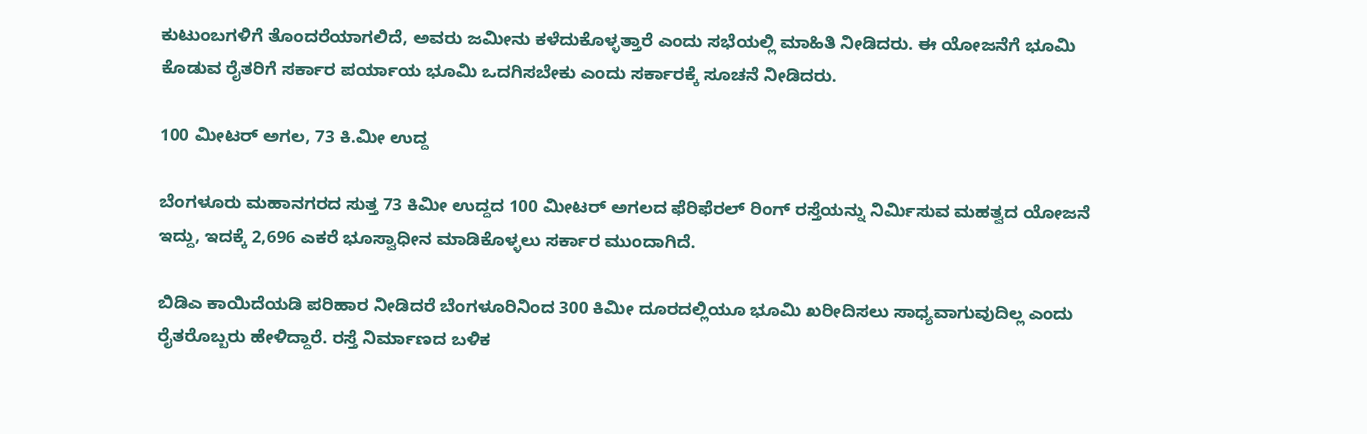ಕುಟುಂಬಗಳಿಗೆ ತೊಂದರೆಯಾಗಲಿದೆ, ಅವರು ಜಮೀನು ಕಳೆದುಕೊಳ್ಳತ್ತಾರೆ ಎಂದು ಸಭೆಯಲ್ಲಿ ಮಾಹಿತಿ ನೀಡಿದರು. ಈ ಯೋಜನೆಗೆ ಭೂಮಿ ಕೊಡುವ ರೈತರಿಗೆ ಸರ್ಕಾರ ಪರ್ಯಾಯ ಭೂಮಿ ಒದಗಿಸಬೇಕು ಎಂದು ಸರ್ಕಾರಕ್ಕೆ ಸೂಚನೆ ನೀಡಿದರು.

100 ಮೀಟರ್ ಅಗಲ, 73 ಕಿ.ಮೀ ಉದ್ದ

ಬೆಂಗಳೂರು ಮಹಾನಗರದ ಸುತ್ತ 73 ಕಿಮೀ ಉದ್ದದ 100 ಮೀಟರ್ ಅಗಲದ ಫೆರಿಫೆರಲ್ ರಿಂಗ್ ರಸ್ತೆಯನ್ನು ನಿರ್ಮಿಸುವ ಮಹತ್ವದ ಯೋಜನೆ ಇದ್ದು, ಇದಕ್ಕೆ 2,696 ಎಕರೆ ಭೂಸ್ವಾಧೀನ ಮಾಡಿಕೊಳ್ಳಲು ಸರ್ಕಾರ ಮುಂದಾಗಿದೆ.

ಬಿಡಿಎ ಕಾಯಿದೆಯಡಿ ಪರಿಹಾರ ನೀಡಿದರೆ ಬೆಂಗಳೂರಿನಿಂದ 300 ಕಿಮೀ ದೂರದಲ್ಲಿಯೂ ಭೂಮಿ ಖರೀದಿಸಲು ಸಾಧ್ಯವಾಗುವುದಿಲ್ಲ ಎಂದು ರೈತರೊಬ್ಬರು ಹೇಳಿದ್ದಾರೆ. ರಸ್ತೆ ನಿರ್ಮಾಣದ ಬಳಿಕ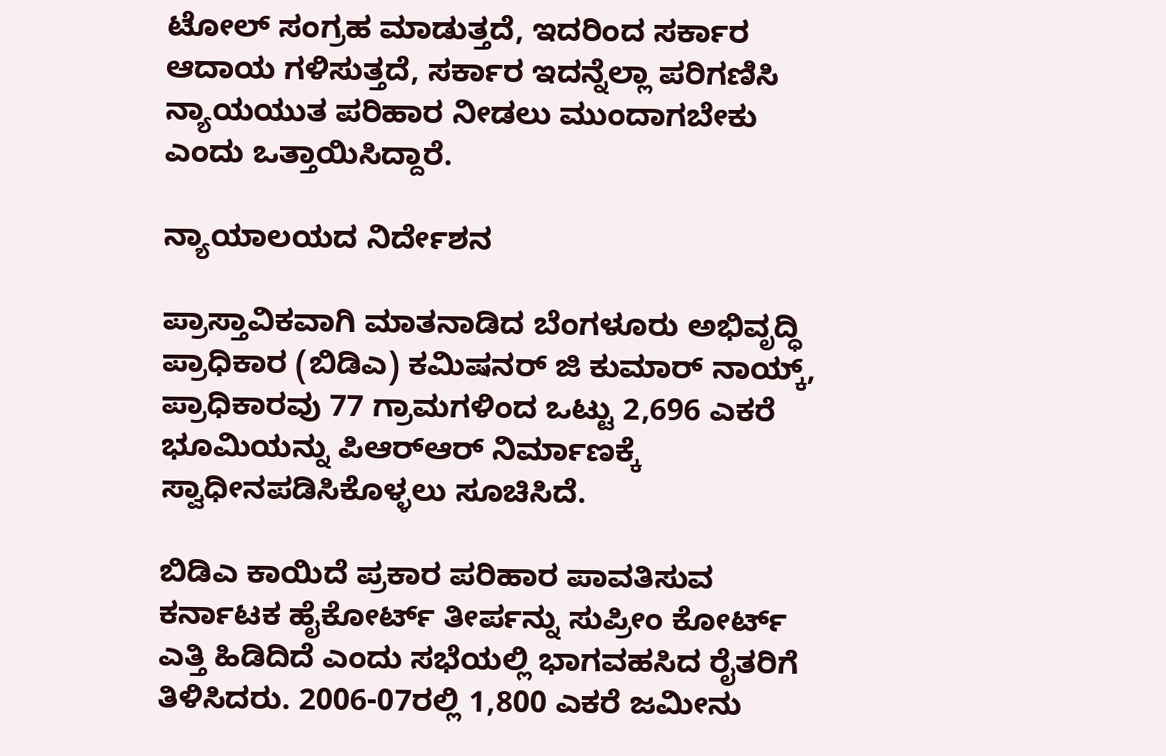ಟೋಲ್ ಸಂಗ್ರಹ ಮಾಡುತ್ತದೆ, ಇದರಿಂದ ಸರ್ಕಾರ ಆದಾಯ ಗಳಿಸುತ್ತದೆ, ಸರ್ಕಾರ ಇದನ್ನೆಲ್ಲಾ ಪರಿಗಣಿಸಿ ನ್ಯಾಯಯುತ ಪರಿಹಾರ ನೀಡಲು ಮುಂದಾಗಬೇಕು ಎಂದು ಒತ್ತಾಯಿಸಿದ್ದಾರೆ.

ನ್ಯಾಯಾಲಯದ ನಿರ್ದೇಶನ

ಪ್ರಾಸ್ತಾವಿಕವಾಗಿ ಮಾತನಾಡಿದ ಬೆಂಗಳೂರು ಅಭಿವೃದ್ಧಿ ಪ್ರಾಧಿಕಾರ (ಬಿಡಿಎ) ಕಮಿಷನರ್ ಜಿ ಕುಮಾರ್ ನಾಯ್ಕ್, ಪ್ರಾಧಿಕಾರವು 77 ಗ್ರಾಮಗಳಿಂದ ಒಟ್ಟು 2,696 ಎಕರೆ ಭೂಮಿಯನ್ನು ಪಿಆರ್‌ಆರ್ ನಿರ್ಮಾಣಕ್ಕೆ ಸ್ವಾಧೀನಪಡಿಸಿಕೊಳ್ಳಲು ಸೂಚಿಸಿದೆ.

ಬಿಡಿಎ ಕಾಯಿದೆ ಪ್ರಕಾರ ಪರಿಹಾರ ಪಾವತಿಸುವ ಕರ್ನಾಟಕ ಹೈಕೋರ್ಟ್ ತೀರ್ಪನ್ನು ಸುಪ್ರೀಂ ಕೋರ್ಟ್ ಎತ್ತಿ ಹಿಡಿದಿದೆ ಎಂದು ಸಭೆಯಲ್ಲಿ ಭಾಗವಹಸಿದ ರೈತರಿಗೆ ತಿಳಿಸಿದರು. 2006-07ರಲ್ಲಿ 1,800 ಎಕರೆ ಜಮೀನು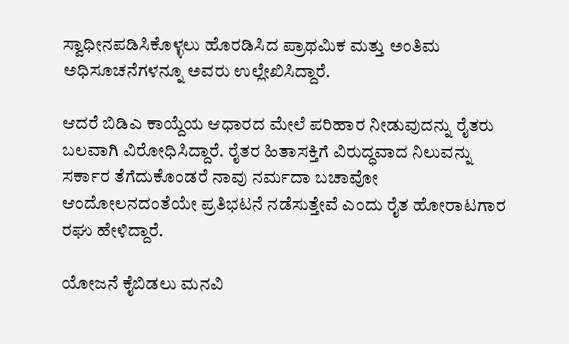ಸ್ವಾಧೀನಪಡಿಸಿಕೊಳ್ಳಲು ಹೊರಡಿಸಿದ ಪ್ರಾಥಮಿಕ ಮತ್ತು ಅಂತಿಮ ಅಧಿಸೂಚನೆಗಳನ್ನೂ ಅವರು ಉಲ್ಲೇಖಿಸಿದ್ದಾರೆ.

ಆದರೆ ಬಿಡಿಎ ಕಾಯ್ದೆಯ ಆಧಾರದ ಮೇಲೆ ಪರಿಹಾರ ನೀಡುವುದನ್ನು ರೈತರು ಬಲವಾಗಿ ವಿರೋಧಿಸಿದ್ದಾರೆ. ರೈತರ ಹಿತಾಸಕ್ತಿಗೆ ವಿರುದ್ಧವಾದ ನಿಲುವನ್ನು ಸರ್ಕಾರ ತೆಗೆದುಕೊಂಡರೆ ನಾವು ನರ್ಮದಾ ಬಚಾವೋ ಆಂದೋಲನದಂತೆಯೇ ಪ್ರತಿಭಟನೆ ನಡೆಸುತ್ತೇವೆ ಎಂದು ರೈತ ಹೋರಾಟಗಾರ ರಘು ಹೇಳಿದ್ದಾರೆ.

ಯೋಜನೆ ಕೈಬಿಡಲು ಮನವಿ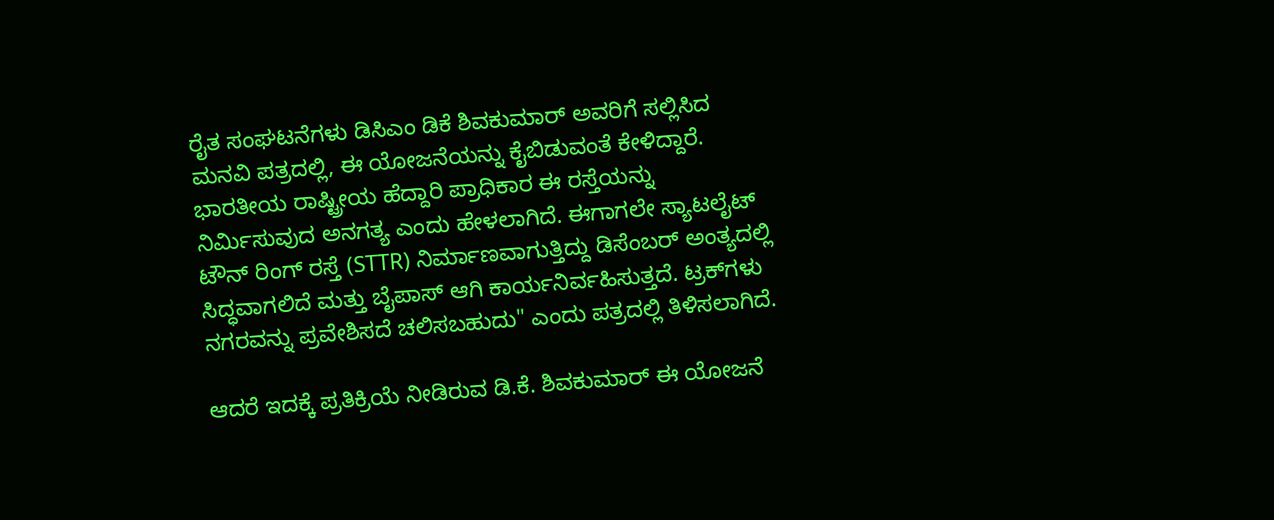ರೈತ ಸಂಘಟನೆಗಳು ಡಿಸಿಎಂ ಡಿಕೆ ಶಿವಕುಮಾರ್ ಅವರಿಗೆ ಸಲ್ಲಿಸಿದ ಮನವಿ ಪತ್ರದಲ್ಲಿ, ಈ ಯೋಜನೆಯನ್ನು ಕೈಬಿಡುವಂತೆ ಕೇಳಿದ್ದಾರೆ. ಭಾರತೀಯ ರಾಷ್ಟ್ರೀಯ ಹೆದ್ದಾರಿ ಪ್ರಾಧಿಕಾರ ಈ ರಸ್ತೆಯನ್ನು ನಿರ್ಮಿಸುವುದ ಅನಗತ್ಯ ಎಂದು ಹೇಳಲಾಗಿದೆ. ಈಗಾಗಲೇ ಸ್ಯಾಟಲೈಟ್ ಟೌನ್ ರಿಂಗ್‌ ರಸ್ತೆ (STTR) ನಿರ್ಮಾಣವಾಗುತ್ತಿದ್ದು ಡಿಸೆಂಬರ್ ಅಂತ್ಯದಲ್ಲಿ ಸಿದ್ಧವಾಗಲಿದೆ ಮತ್ತು ಬೈಪಾಸ್ ಆಗಿ ಕಾರ್ಯನಿರ್ವಹಿಸುತ್ತದೆ. ಟ್ರಕ್‌ಗಳು ನಗರವನ್ನು ಪ್ರವೇಶಿಸದೆ ಚಲಿಸಬಹುದು" ಎಂದು ಪತ್ರದಲ್ಲಿ ತಿಳಿಸಲಾಗಿದೆ.

ಆದರೆ ಇದಕ್ಕೆ ಪ್ರತಿಕ್ರಿಯೆ ನೀಡಿರುವ ಡಿ.ಕೆ. ಶಿವಕುಮಾರ್ ಈ ಯೋಜನೆ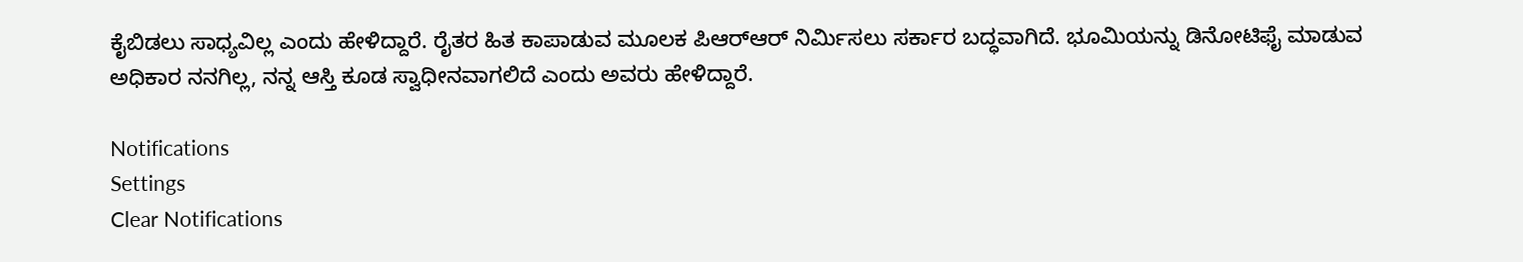ಕೈಬಿಡಲು ಸಾಧ್ಯವಿಲ್ಲ ಎಂದು ಹೇಳಿದ್ದಾರೆ. ರೈತರ ಹಿತ ಕಾಪಾಡುವ ಮೂಲಕ ಪಿಆರ್‌ಆರ್ ನಿರ್ಮಿಸಲು ಸರ್ಕಾರ ಬದ್ಧವಾಗಿದೆ. ಭೂಮಿಯನ್ನು ಡಿನೋಟಿಫೈ ಮಾಡುವ ಅಧಿಕಾರ ನನಗಿಲ್ಲ, ನನ್ನ ಆಸ್ತಿ ಕೂಡ ಸ್ವಾಧೀನವಾಗಲಿದೆ ಎಂದು ಅವರು ಹೇಳಿದ್ದಾರೆ.

Notifications
Settings
Clear Notifications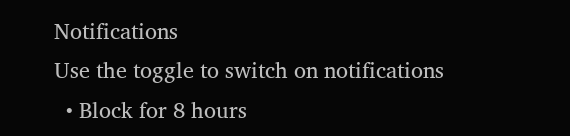Notifications
Use the toggle to switch on notifications
  • Block for 8 hours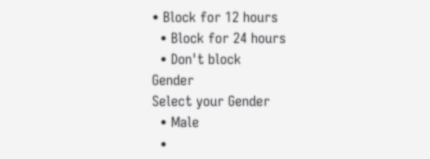• Block for 12 hours
  • Block for 24 hours
  • Don't block
Gender
Select your Gender
  • Male
  •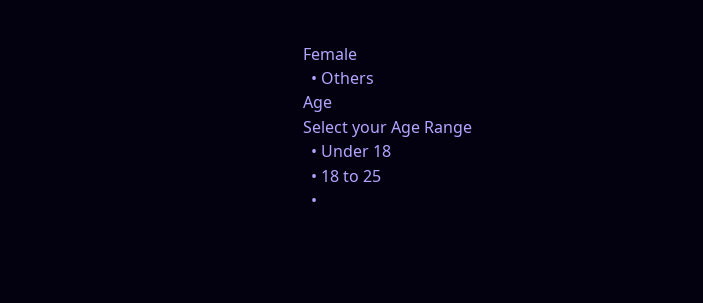Female
  • Others
Age
Select your Age Range
  • Under 18
  • 18 to 25
  •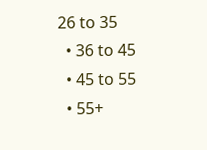26 to 35
  • 36 to 45
  • 45 to 55
  • 55+